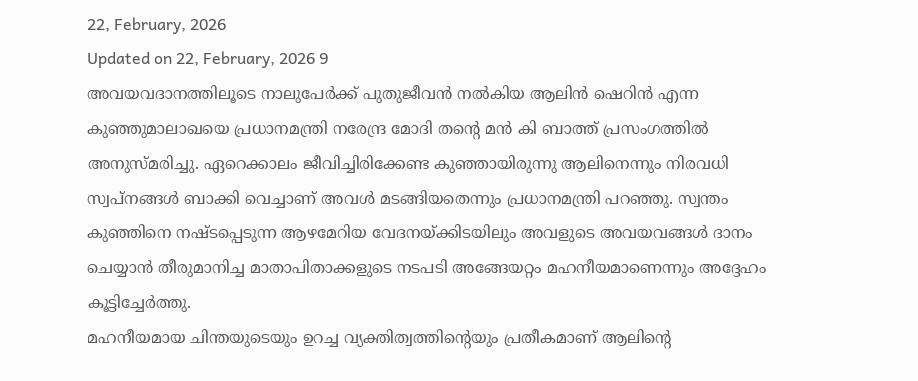22, February, 2026
Updated on 22, February, 2026 9
അവയവദാനത്തിലൂടെ നാലുപേർക്ക് പുതുജീവൻ നൽകിയ ആലിൻ ഷെറിൻ എന്ന കുഞ്ഞുമാലാഖയെ പ്രധാനമന്ത്രി നരേന്ദ്ര മോദി തന്റെ മൻ കി ബാത്ത് പ്രസംഗത്തിൽ അനുസ്മരിച്ചു. ഏറെക്കാലം ജീവിച്ചിരിക്കേണ്ട കുഞ്ഞായിരുന്നു ആലിനെന്നും നിരവധി സ്വപ്നങ്ങൾ ബാക്കി വെച്ചാണ് അവൾ മടങ്ങിയതെന്നും പ്രധാനമന്ത്രി പറഞ്ഞു. സ്വന്തം കുഞ്ഞിനെ നഷ്ടപ്പെടുന്ന ആഴമേറിയ വേദനയ്ക്കിടയിലും അവളുടെ അവയവങ്ങൾ ദാനം ചെയ്യാൻ തീരുമാനിച്ച മാതാപിതാക്കളുടെ നടപടി അങ്ങേയറ്റം മഹനീയമാണെന്നും അദ്ദേഹം കൂട്ടിച്ചേർത്തു.
മഹനീയമായ ചിന്തയുടെയും ഉറച്ച വ്യക്തിത്വത്തിന്റെയും പ്രതീകമാണ് ആലിന്റെ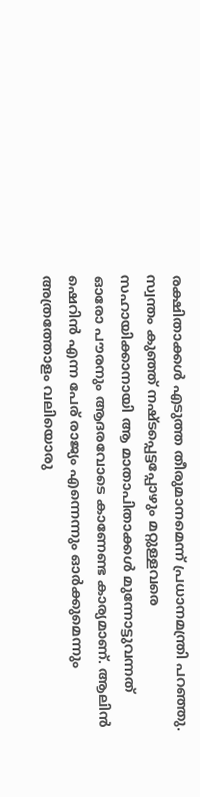രക്ഷിതാക്കൾ എടുത്ത തീരുമാനമെന്ന് പ്രധാനമന്ത്രി പറഞ്ഞു. സ്വന്തം കുഞ്ഞ് നഷ്ടപ്പെട്ടപ്പോഴും മറ്റുള്ളവരെ സഹായിക്കാനായി ആ മാതാപിതാക്കൾ മുന്നോട്ടുവന്നത് ഓരോ പൗരനും ആദരവോടെ കാണേണ്ട കാര്യമാണ്. ആലിൻ ഷെറിൻ എന്ന പേര് രാജ്യം എന്നെന്നും ഓർക്കുമെന്നും അത്രത്തോളം വലിയൊരു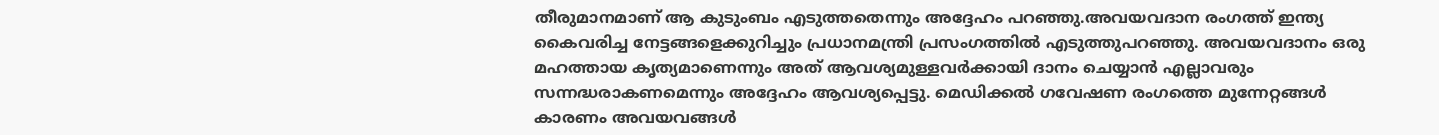തീരുമാനമാണ് ആ കുടുംബം എടുത്തതെന്നും അദ്ദേഹം പറഞ്ഞു.അവയവദാന രംഗത്ത് ഇന്ത്യ കൈവരിച്ച നേട്ടങ്ങളെക്കുറിച്ചും പ്രധാനമന്ത്രി പ്രസംഗത്തിൽ എടുത്തുപറഞ്ഞു. അവയവദാനം ഒരു മഹത്തായ കൃത്യമാണെന്നും അത് ആവശ്യമുള്ളവർക്കായി ദാനം ചെയ്യാൻ എല്ലാവരും സന്നദ്ധരാകണമെന്നും അദ്ദേഹം ആവശ്യപ്പെട്ടു. മെഡിക്കൽ ഗവേഷണ രംഗത്തെ മുന്നേറ്റങ്ങൾ കാരണം അവയവങ്ങൾ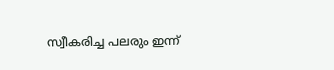സ്വീകരിച്ച പലരും ഇന്ന്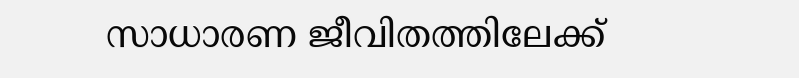സാധാരണ ജീവിതത്തിലേക്ക്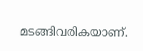മടങ്ങിവരികയാണ്.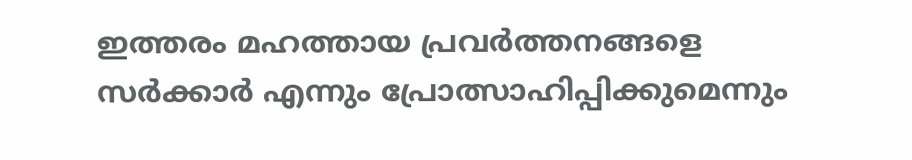ഇത്തരം മഹത്തായ പ്രവർത്തനങ്ങളെ സർക്കാർ എന്നും പ്രോത്സാഹിപ്പിക്കുമെന്നും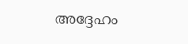അദ്ദേഹം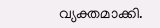വ്യക്തമാക്കി.